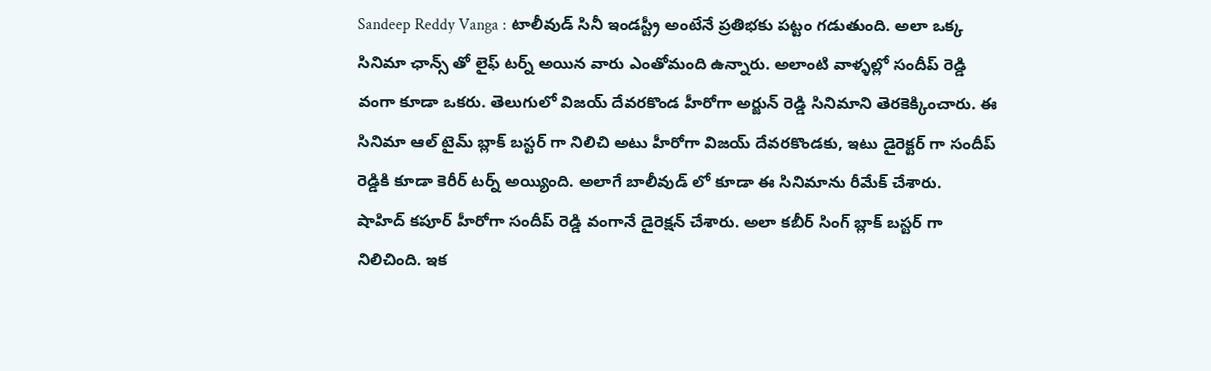Sandeep Reddy Vanga : టాలీవుడ్ సినీ ఇండస్ట్రీ అంటేనే ప్రతిభకు పట్టం గడుతుంది. అలా ఒక్క సినిమా ఛాన్స్ తో లైఫ్ టర్న్ అయిన వారు ఎంతోమంది ఉన్నారు. అలాంటి వాళ్ళల్లో సందీప్ రెడ్డి వంగా కూడా ఒకరు. తెలుగులో విజయ్ దేవరకొండ హీరోగా అర్జున్ రెడ్డి సినిమాని తెరకెక్కించారు. ఈ సినిమా ఆల్ టైమ్ బ్లాక్ బస్టర్ గా నిలిచి అటు హీరోగా విజయ్ దేవరకొండకు, ఇటు డైరెక్టర్ గా సందీప్ రెడ్డికి కూడా కెరీర్ టర్న్ అయ్యింది. అలాగే బాలీవుడ్ లో కూడా ఈ సినిమాను రీమేక్ చేశారు.
షాహిద్ కపూర్ హీరోగా సందీప్ రెడ్డి వంగానే డైరెక్షన్ చేశారు. అలా కబీర్ సింగ్ బ్లాక్ బస్టర్ గా నిలిచింది. ఇక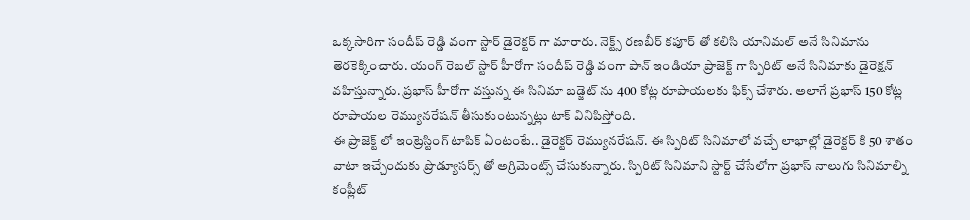ఒక్కసారిగా సందీప్ రెడ్డి వంగా స్టార్ డైరెక్టర్ గా మారారు. నెక్ట్స్ రణబీర్ కపూర్ తో కలిసి యానిమల్ అనే సినిమాను తెరకెక్కించారు. యంగ్ రెబల్ స్టార్ హీరోగా సందీప్ రెడ్డి వంగా పాన్ ఇండియా ప్రాజెక్ట్ గా స్పిరిట్ అనే సినిమాకు డైరెక్షన్ వహిస్తున్నారు. ప్రభాస్ హీరోగా వస్తున్న ఈ సినిమా బడ్జెట్ ను 400 కోట్ల రూపాయలకు ఫిక్స్ చేశారు. అలాగే ప్రభాస్ 150 కోట్ల రూపాయల రెమ్యునరేషన్ తీసుకుంటున్నట్లు టాక్ వినిపిస్తోంది.
ఈ ప్రాజెక్ట్ లో ఇంట్రెస్టింగ్ టాపిక్ ఏంటంటే.. డైరెక్టర్ రెమ్యునరేషన్. ఈ స్పిరిట్ సినిమాలో వచ్చే లాభాల్లో డైరెక్టర్ కి 50 శాతం వాటా ఇచ్చేందుకు ప్రొడ్యూసర్స్ తో అగ్రిమెంట్స్ చేసుకున్నారు. స్పిరిట్ సినిమాని స్టార్ట్ చేసేలోగా ప్రభాస్ నాలుగు సినిమాల్ని కంప్లీట్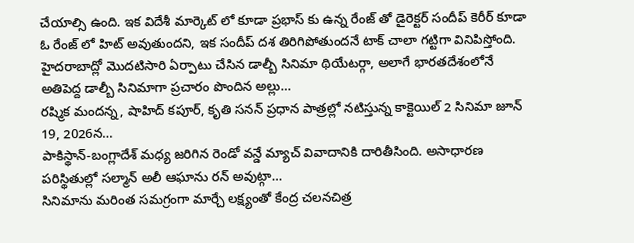చేయాల్సి ఉంది. ఇక విదేశీ మార్కెట్ లో కూడా ప్రభాస్ కు ఉన్న రేంజ్ తో డైరెక్టర్ సందీప్ కెరీర్ కూడా ఓ రేంజ్ లో హిట్ అవుతుందని, ఇక సందీప్ దశ తిరిగిపోతుందనే టాక్ చాలా గట్టిగా వినిపిస్తోంది.
హైదరాబాద్లో మొదటిసారి ఏర్పాటు చేసిన డాల్బీ సినిమా థియేటర్గా, అలాగే భారతదేశంలోనే అతిపెద్ద డాల్బీ సినిమాగా ప్రచారం పొందిన అల్లు…
రష్మిక మందన్న, షాహిద్ కపూర్, కృతి సనన్ ప్రధాన పాత్రల్లో నటిస్తున్న కాక్టెయిల్ 2 సినిమా జూన్ 19, 2026న…
పాకిస్థాన్-బంగ్లాదేశ్ మధ్య జరిగిన రెండో వన్డే మ్యాచ్ వివాదానికి దారితీసింది. అసాధారణ పరిస్థితుల్లో సల్మాన్ అలీ ఆఘాను రన్ అవుట్గా…
సినిమాను మరింత సమగ్రంగా మార్చే లక్ష్యంతో కేంద్ర చలనచిత్ర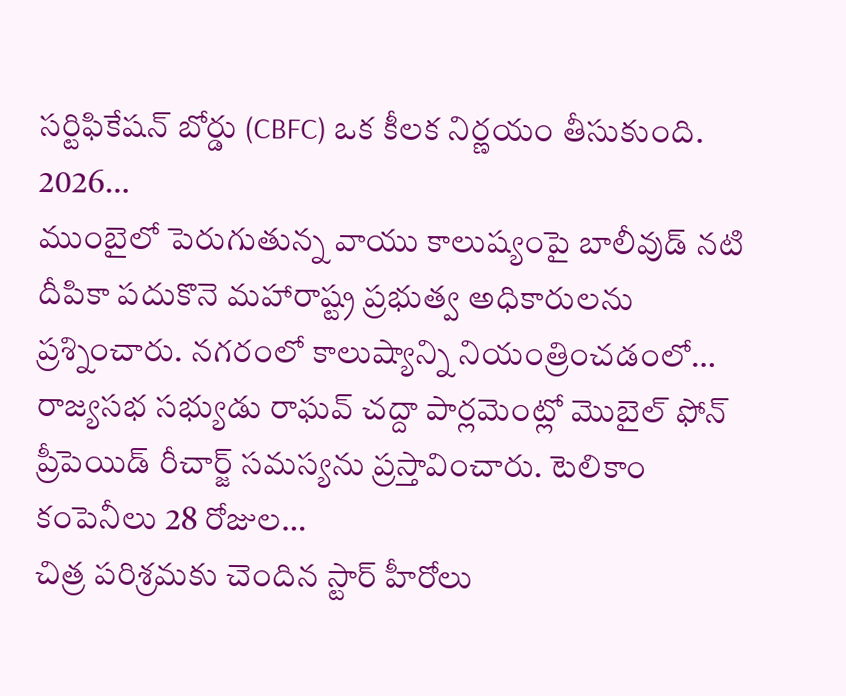సర్టిఫికేషన్ బోర్డు (CBFC) ఒక కీలక నిర్ణయం తీసుకుంది. 2026…
ముంబైలో పెరుగుతున్న వాయు కాలుష్యంపై బాలీవుడ్ నటి దీపికా పదుకొనె మహారాష్ట్ర ప్రభుత్వ అధికారులను ప్రశ్నించారు. నగరంలో కాలుష్యాన్ని నియంత్రించడంలో…
రాజ్యసభ సభ్యుడు రాఘవ్ చద్దా పార్లమెంట్లో మొబైల్ ఫోన్ ప్రీపెయిడ్ రీచార్జ్ సమస్యను ప్రస్తావించారు. టెలికాం కంపెనీలు 28 రోజుల…
చిత్ర పరిశ్రమకు చెందిన స్టార్ హీరోలు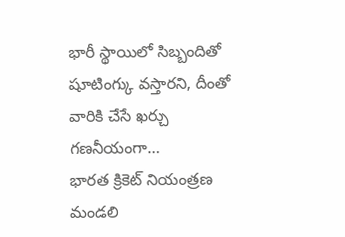భారీ స్థాయిలో సిబ్బందితో షూటింగ్కు వస్తారని, దీంతో వారికి చేసే ఖర్చు గణనీయంగా…
భారత క్రికెట్ నియంత్రణ మండలి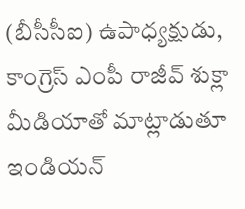(బీసీసీఐ) ఉపాధ్యక్షుడు, కాంగ్రెస్ ఎంపీ రాజీవ్ శుక్లా మీడియాతో మాట్లాడుతూ ఇండియన్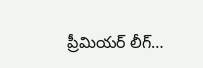ప్రీమియర్ లీగ్…